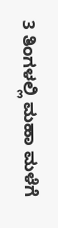3 ತಿಂಗಳಲ್ಲಿ ಮಹಾ ಮಳೆಗೆ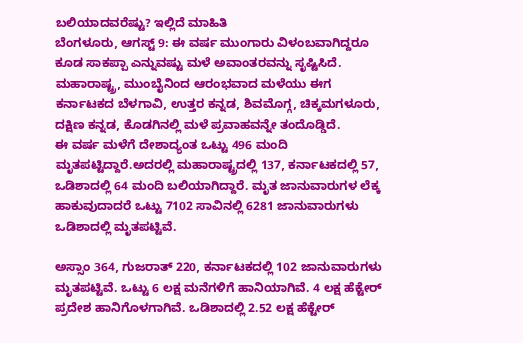ಬಲಿಯಾದವರೆಷ್ಟು? ಇಲ್ಲಿದೆ ಮಾಹಿತಿ
ಬೆಂಗಳೂರು, ಆಗಸ್ಟ್ 9: ಈ ವರ್ಷ ಮುಂಗಾರು ವಿಳಂಬವಾಗಿದ್ದರೂ ಕೂಡ ಸಾಕಪ್ಪಾ ಎನ್ನುವಷ್ಟು ಮಳೆ ಅವಾಂತರವನ್ನು ಸೃಷ್ಟಿಸಿದೆ.
ಮಹಾರಾಷ್ಟ್ರ, ಮುಂಬೈನಿಂದ ಆರಂಭವಾದ ಮಳೆಯು ಈಗ ಕರ್ನಾಟಕದ ಬೆಳಗಾವಿ, ಉತ್ತರ ಕನ್ನಡ, ಶಿವಮೊಗ್ಗ, ಚಿಕ್ಕಮಗಳೂರು, ದಕ್ಷಿಣ ಕನ್ನಡ, ಕೊಡಗಿನಲ್ಲಿ ಮಳೆ ಪ್ರವಾಹವನ್ನೇ ತಂದೊಡ್ಡಿದೆ.
ಈ ವರ್ಷ ಮಳೆಗೆ ದೇಶಾದ್ಯಂತ ಒಟ್ಟು 496 ಮಂದಿ ಮೃತಪಟ್ಟಿದ್ದಾರೆ.ಅದರಲ್ಲಿ ಮಹಾರಾಷ್ಟ್ರದಲ್ಲಿ 137, ಕರ್ನಾಟಕದಲ್ಲಿ 57, ಒಡಿಶಾದಲ್ಲಿ 64 ಮಂದಿ ಬಲಿಯಾಗಿದ್ದಾರೆ. ಮೃತ ಜಾನುವಾರುಗಳ ಲೆಕ್ಕ ಹಾಕುವುದಾದರೆ ಒಟ್ಟು 7102 ಸಾವಿನಲ್ಲಿ 6281 ಜಾನುವಾರುಗಳು ಒಡಿಶಾದಲ್ಲಿ ಮೃತಪಟ್ಟಿವೆ.

ಅಸ್ಸಾಂ 364, ಗುಜರಾತ್ 220, ಕರ್ನಾಟಕದಲ್ಲಿ 102 ಜಾನುವಾರುಗಳು ಮೃತಪಟ್ಟಿವೆ. ಒಟ್ಟು 6 ಲಕ್ಷ ಮನೆಗಳಿಗೆ ಹಾನಿಯಾಗಿವೆ. 4 ಲಕ್ಷ ಹೆಕ್ಟೇರ್ ಪ್ರದೇಶ ಹಾನಿಗೊಳಗಾಗಿವೆ. ಒಡಿಶಾದಲ್ಲಿ 2.52 ಲಕ್ಷ ಹೆಕ್ಟೇರ್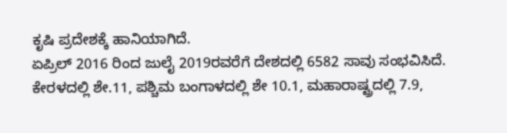ಕೃಷಿ ಪ್ರದೇಶಕ್ಕೆ ಹಾನಿಯಾಗಿದೆ.
ಏಪ್ರಿಲ್ 2016 ರಿಂದ ಜುಲೈ 2019ರವರೆಗೆ ದೇಶದಲ್ಲಿ 6582 ಸಾವು ಸಂಭವಿಸಿದೆ. ಕೇರಳದಲ್ಲಿ ಶೇ.11, ಪಶ್ಚಿಮ ಬಂಗಾಳದಲ್ಲಿ ಶೇ 10.1, ಮಹಾರಾಷ್ಟ್ರದಲ್ಲಿ 7.9,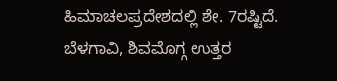ಹಿಮಾಚಲಪ್ರದೇಶದಲ್ಲಿ ಶೇ. 7ರಷ್ಟಿದೆ.
ಬೆಳಗಾವಿ, ಶಿವಮೊಗ್ಗ ಉತ್ತರ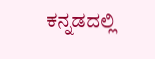ಕನ್ನಡದಲ್ಲಿ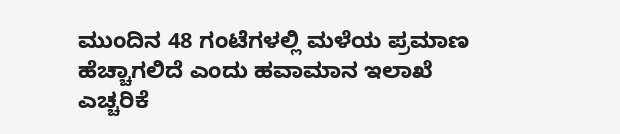ಮುಂದಿನ 48 ಗಂಟೆಗಳಲ್ಲಿ ಮಳೆಯ ಪ್ರಮಾಣ ಹೆಚ್ಚಾಗಲಿದೆ ಎಂದು ಹವಾಮಾನ ಇಲಾಖೆ ಎಚ್ಚರಿಕೆ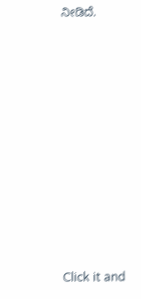ನೀಡಿದೆ.












Click it and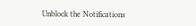Unblock the Notifications